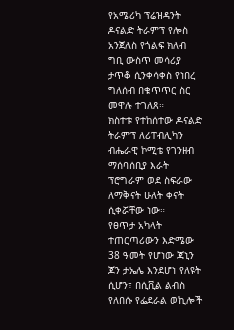የአሜሪካ ፕሬዝዳንት ዶናልድ ትራምፕ የሎስ አንጀለስ የጎልፍ ክለብ ግቢ ውስጥ መሳሪያ ታጥቆ ሲንቀሳቀስ የነበረ ግለሰብ በቁጥጥር ስር መዋሉ ተገለጸ።
ክስተቱ የተከሰተው ዶናልድ ትራምፕ ለሪፐብሊካን ብሔራዊ ኮሚቴ የገንዘብ ማሰባሰቢያ እራት ፕሮግራም ወደ ስፍራው ለማቅናት ሁለት ቀናት ሲቀሯቸው ነው።
የፀጥታ አካላት ተጠርጣሪውን እድሜው 38 ዓመት የሆነው ጃኒን ጆን ታኤሌ እንደሆነ የለዩት ሲሆን፣ በሲቪል ልብስ የለበሱ የፌደራል ወኪሎች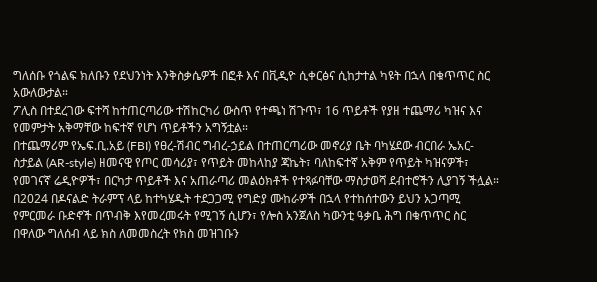ግለሰቡ የጎልፍ ክለቡን የደህንነት እንቅስቃሴዎች በፎቶ እና በቪዲዮ ሲቀርፅና ሲከታተል ካዩት በኋላ በቁጥጥር ስር አውለውታል።
ፖሊስ በተደረገው ፍተሻ ከተጠርጣሪው ተሽከርካሪ ውስጥ የተጫነ ሽጉጥ፣ 16 ጥይቶች የያዘ ተጨማሪ ካዝና እና የመምታት አቅማቸው ከፍተኛ የሆነ ጥይቶችን አግኝቷል።
በተጨማሪም የኤፍ.ቢ.አይ (FBI) የፀረ-ሽብር ግብረ-ኃይል በተጠርጣሪው መኖሪያ ቤት ባካሄደው ብርበራ ኤአር-ስታይል (AR-style) ዘመናዊ የጦር መሳሪያ፣ የጥይት መከላከያ ጃኬት፣ ባለከፍተኛ አቅም የጥይት ካዝናዎች፣ የመገናኛ ሬዲዮዎች፣ በርካታ ጥይቶች እና አጠራጣሪ መልዕክቶች የተጻፉባቸው ማስታወሻ ደብተሮችን ሊያገኝ ችሏል።
በ2024 በዶናልድ ትራምፕ ላይ ከተካሄዱት ተደጋጋሚ የግድያ ሙከራዎች በኋላ የተከሰተውን ይህን አጋጣሚ የምርመራ ቡድኖች በጥብቅ እየመረመሩት የሚገኝ ሲሆን፣ የሎስ አንጀለስ ካውንቲ ዓቃቤ ሕግ በቁጥጥር ስር በዋለው ግለሰብ ላይ ክስ ለመመስረት የክስ መዝገቡን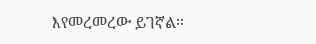እየመረመረው ይገኛል።